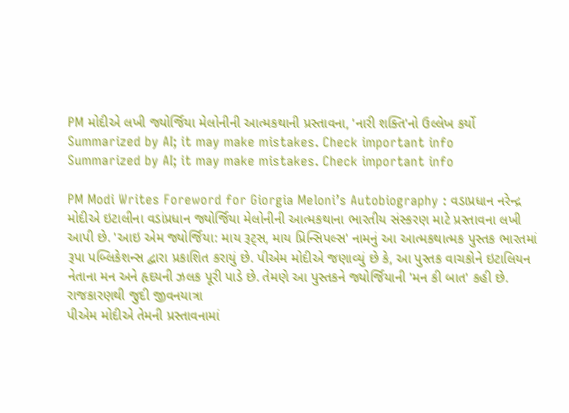PM મોદીએ લખી જ્યોર્જિયા મેલોનીની આત્મકથાની પ્રસ્તાવના, 'નારી શક્તિ'નો ઉલ્લેખ કર્યો
Summarized by AI; it may make mistakes. Check important info
Summarized by AI; it may make mistakes. Check important info

PM Modi Writes Foreword for Giorgia Meloni’s Autobiography : વડાપ્રધાન નરેન્દ્ર મોદીએ ઇટાલીના વડાંપ્રધાન જ્યોર્જિયા મેલોનીની આત્મકથાના ભારતીય સંસ્કરણ માટે પ્રસ્તાવના લખી આપી છે. 'આઇ એમ જ્યોર્જિયા: માય રૂટ્સ, માય પ્રિન્સિપલ્સ' નામનું આ આત્મકથાત્મક પુસ્તક ભારતમાં રૂપા પબ્લિકેશન્સ દ્વારા પ્રકાશિત કરાયું છે. પીએમ મોદીએ જણાવ્યું છે કે, આ પુસ્તક વાચકોને ઇટાલિયન નેતાના મન અને હૃદયની ઝલક પૂરી પાડે છે. તેમણે આ પુસ્તકને જ્યોર્જિયાની 'મન કી બાત' કહી છે.
રાજકારણથી જુદી જીવનયાત્રા
પીએમ મોદીએ તેમની પ્રસ્તાવનામાં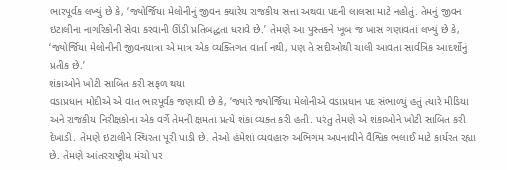ભારપૂર્વક લખ્યું છે કે, ‘જ્યોર્જિયા મેલોનીનું જીવન ક્યારેય રાજકીય સત્તા અથવા પદની લાલસા માટે નહોતું. તેમનું જીવન ઇટાલીના નાગરિકોની સેવા કરવાની ઊંડી પ્રતિબદ્ધતા ધરાવે છે.’ તેમણે આ પુસ્તકને ખૂબ જ ખાસ ગણાવતાં લખ્યું છે કે, ‘જ્યોર્જિયા મેલોનીની જીવનયાત્રા એ માત્ર એક વ્યક્તિગત વાર્તા નથી, પણ તે સદીઓથી ચાલી આવતા સાર્વત્રિક આદર્શોનું પ્રતીક છે.’
શંકાઓને ખોટી સાબિત કરી સફળ થયા
વડાપ્રધાન મોદીએ એ વાત ભારપૂર્વક જણાવી છે કે, ‘જ્યારે જ્યોર્જિયા મેલોનીએ વડાપ્રધાન પદ સંભાળ્યું હતું ત્યારે મીડિયા અને રાજકીય નિરીક્ષકોના એક વર્ગે તેમની ક્ષમતા પ્રત્યે શંકા વ્યક્ત કરી હતી. પરંતુ તેમણે એ શંકાઓને ખોટી સાબિત કરી દેખાડી. તેમણે ઇટાલીને સ્થિરતા પૂરી પાડી છે. તેઓ હંમેશાં વ્યવહારુ અભિગમ અપનાવીને વૈશ્વિક ભલાઈ માટે કાર્યરત રહ્યા છે. તેમણે આંતરરાષ્ટ્રીય મંચો પર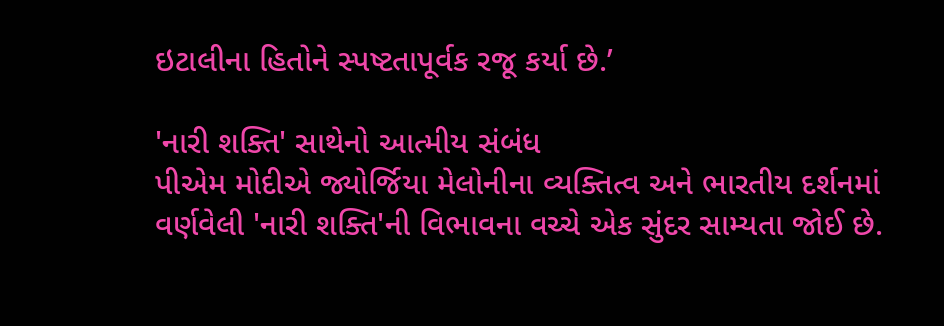ઇટાલીના હિતોને સ્પષ્ટતાપૂર્વક રજૂ કર્યા છે.’

'નારી શક્તિ' સાથેનો આત્મીય સંબંધ
પીએમ મોદીએ જ્યોર્જિયા મેલોનીના વ્યક્તિત્વ અને ભારતીય દર્શનમાં વર્ણવેલી 'નારી શક્તિ'ની વિભાવના વચ્ચે એક સુંદર સામ્યતા જોઈ છે.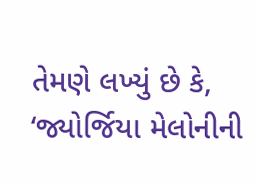તેમણે લખ્યું છે કે, ‘જ્યોર્જિયા મેલોનીની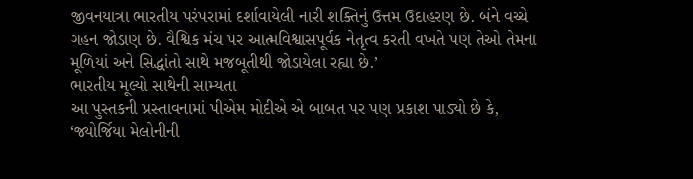જીવનયાત્રા ભારતીય પરંપરામાં દર્શાવાયેલી નારી શક્તિનું ઉત્તમ ઉદાહરણ છે. બંને વચ્ચે ગહન જોડાણ છે. વૈશ્વિક મંચ પર આત્મવિશ્વાસપૂર્વક નેતૃત્વ કરતી વખતે પણ તેઓ તેમના મૂળિયાં અને સિદ્ધાંતો સાથે મજબૂતીથી જોડાયેલા રહ્યા છે.’
ભારતીય મૂલ્યો સાથેની સામ્યતા
આ પુસ્તકની પ્રસ્તાવનામાં પીએમ મોદીએ એ બાબત પર પણ પ્રકાશ પાડ્યો છે કે, ‘જ્યોર્જિયા મેલોનીની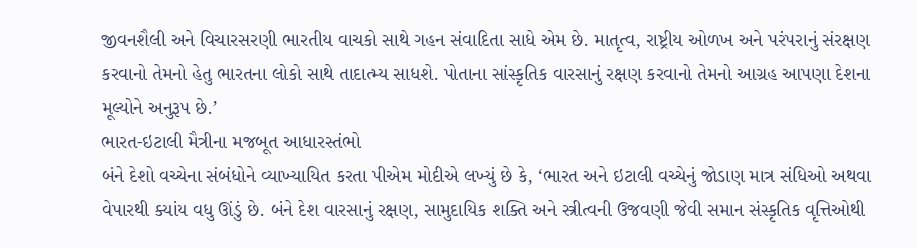જીવનશૈલી અને વિચારસરણી ભારતીય વાચકો સાથે ગહન સંવાદિતા સાધે એમ છે. માતૃત્વ, રાષ્ટ્રીય ઓળખ અને પરંપરાનું સંરક્ષણ કરવાનો તેમનો હેતુ ભારતના લોકો સાથે તાદાત્મ્ય સાધશે. પોતાના સાંસ્કૃતિક વારસાનું રક્ષણ કરવાનો તેમનો આગ્રહ આપણા દેશના મૂલ્યોને અનુરૂપ છે.’
ભારત-ઇટાલી મૈત્રીના મજબૂત આધારસ્તંભો
બંને દેશો વચ્ચેના સંબંધોને વ્યાખ્યાયિત કરતા પીએમ મોદીએ લખ્યું છે કે, ‘ભારત અને ઇટાલી વચ્ચેનું જોડાણ માત્ર સંધિઓ અથવા વેપારથી ક્યાંય વધુ ઊંડું છે. બંને દેશ વારસાનું રક્ષણ, સામુદાયિક શક્તિ અને સ્ત્રીત્વની ઉજવણી જેવી સમાન સંસ્કૃતિક વૃત્તિઓથી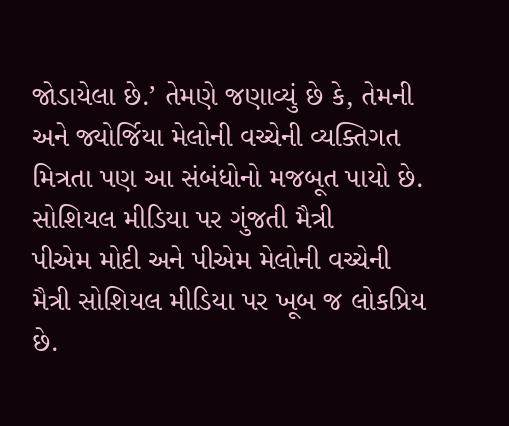જોડાયેલા છે.’ તેમણે જણાવ્યું છે કે, તેમની અને જ્યોર્જિયા મેલોની વચ્ચેની વ્યક્તિગત મિત્રતા પણ આ સંબંધોનો મજબૂત પાયો છે.
સોશિયલ મીડિયા પર ગુંજતી મૈત્રી
પીએમ મોદી અને પીએમ મેલોની વચ્ચેની મૈત્રી સોશિયલ મીડિયા પર ખૂબ જ લોકપ્રિય છે.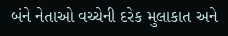બંને નેતાઓ વચ્ચેની દરેક મુલાકાત અને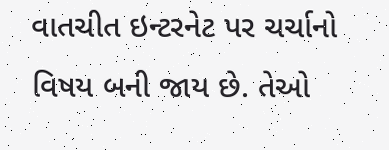વાતચીત ઇન્ટરનેટ પર ચર્ચાનો વિષય બની જાય છે. તેઓ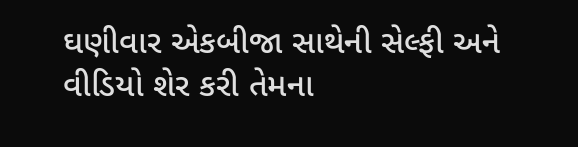ઘણીવાર એકબીજા સાથેની સેલ્ફી અને વીડિયો શેર કરી તેમના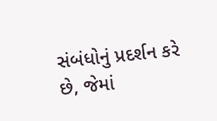સંબંધોનું પ્રદર્શન કરે છે, જેમાં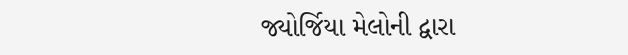જ્યોર્જિયા મેલોની દ્વારા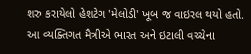શરુ કરાયેલો હેશટેગ 'મેલોડી' ખૂબ જ વાઇરલ થયો હતો. આ વ્યક્તિગત મૈત્રીએ ભારત અને ઇટાલી વચ્ચેના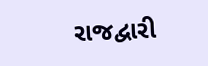રાજદ્વારી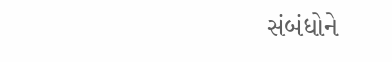સંબંધોને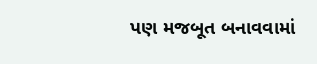પણ મજબૂત બનાવવામાં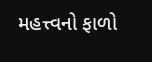મહત્ત્વનો ફાળો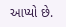આપ્યો છે.